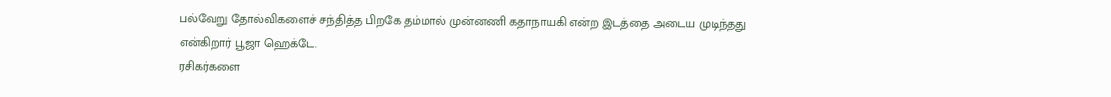பல்வேறு தோல்விகளைச் சந்தித்த பிறகே தம்மால் முன்னணி கதாநாயகி என்ற இடத்தை அடைய முடிந்தது என்கிறார் பூஜா ஹெக்டே.
ரசிகர்களை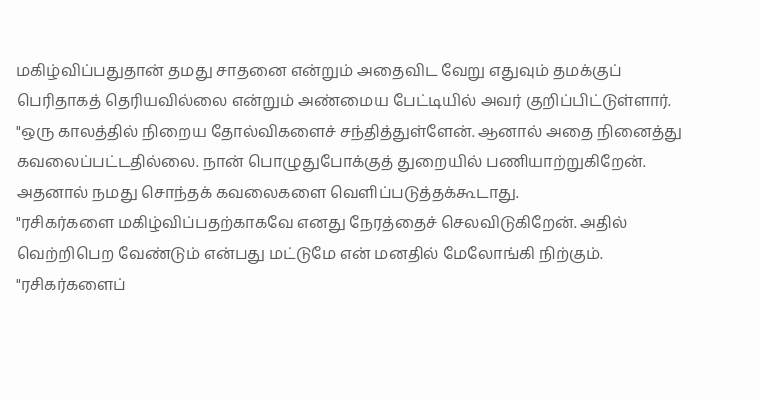மகிழ்விப்பதுதான் தமது சாதனை என்றும் அதைவிட வேறு எதுவும் தமக்குப் பெரிதாகத் தெரியவில்லை என்றும் அண்மைய பேட்டியில் அவர் குறிப்பிட்டுள்ளார்.
"ஒரு காலத்தில் நிறைய தோல்விகளைச் சந்தித்துள்ளேன். ஆனால் அதை நினைத்து கவலைப்பட்டதில்லை. நான் பொழுதுபோக்குத் துறையில் பணியாற்றுகிறேன். அதனால் நமது சொந்தக் கவலைகளை வெளிப்படுத்தக்கூடாது.
"ரசிகர்களை மகிழ்விப்பதற்காகவே எனது நேரத்தைச் செலவிடுகிறேன். அதில் வெற்றிபெற வேண்டும் என்பது மட்டுமே என் மனதில் மேலோங்கி நிற்கும்.
"ரசிகர்களைப்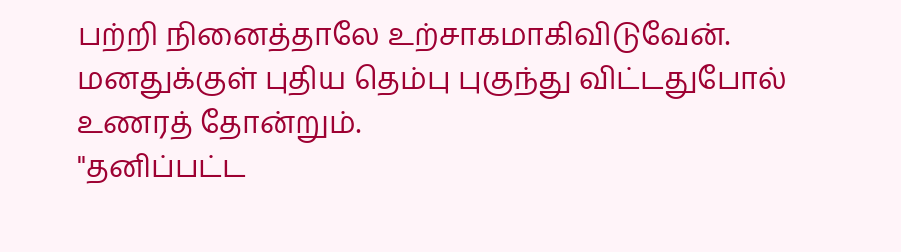பற்றி நினைத்தாலே உற்சாகமாகிவிடுவேன். மனதுக்குள் புதிய தெம்பு புகுந்து விட்டதுபோல் உணரத் தோன்றும்.
"தனிப்பட்ட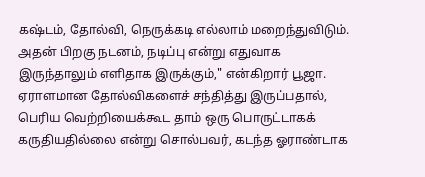கஷ்டம், தோல்வி, நெருக்கடி எல்லாம் மறைந்துவிடும். அதன் பிறகு நடனம், நடிப்பு என்று எதுவாக இருந்தாலும் எளிதாக இருக்கும்," என்கிறார் பூஜா.
ஏராளமான தோல்விகளைச் சந்தித்து இருப்பதால், பெரிய வெற்றியைக்கூட தாம் ஒரு பொருட்டாகக் கருதியதில்லை என்று சொல்பவர், கடந்த ஓராண்டாக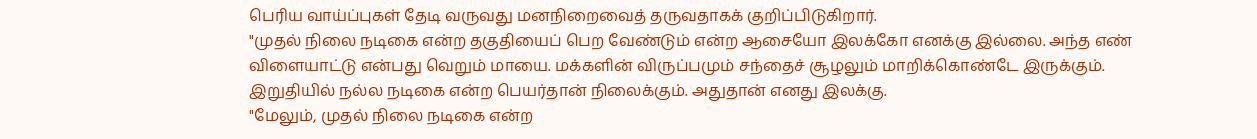பெரிய வாய்ப்புகள் தேடி வருவது மனநிறைவைத் தருவதாகக் குறிப்பிடுகிறார்.
"முதல் நிலை நடிகை என்ற தகுதியைப் பெற வேண்டும் என்ற ஆசையோ இலக்கோ எனக்கு இல்லை. அந்த எண் விளையாட்டு என்பது வெறும் மாயை. மக்களின் விருப்பமும் சந்தைச் சூழலும் மாறிக்கொண்டே இருக்கும். இறுதியில் நல்ல நடிகை என்ற பெயர்தான் நிலைக்கும். அதுதான் எனது இலக்கு.
"மேலும், முதல் நிலை நடிகை என்ற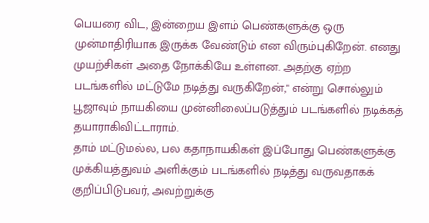பெயரை விட, இன்றைய இளம் பெண்களுக்கு ஒரு முன்மாதிரியாக இருக்க வேண்டும் என விரும்புகிறேன். எனது முயற்சிகள் அதை நோக்கியே உள்ளன. அதற்கு ஏற்ற படங்களில் மட்டுமே நடித்து வருகிறேன்," என்று சொல்லும் பூஜாவும் நாயகியை முன்னிலைப்படுத்தும் படங்களில் நடிக்கத் தயாராகிவிட்டாராம்.
தாம் மட்டுமல்ல, பல கதாநாயகிகள் இப்போது பெண்களுக்கு முக்கியத்துவம் அளிக்கும் படங்களில் நடித்து வருவதாகக் குறிப்பிடுபவர், அவற்றுக்கு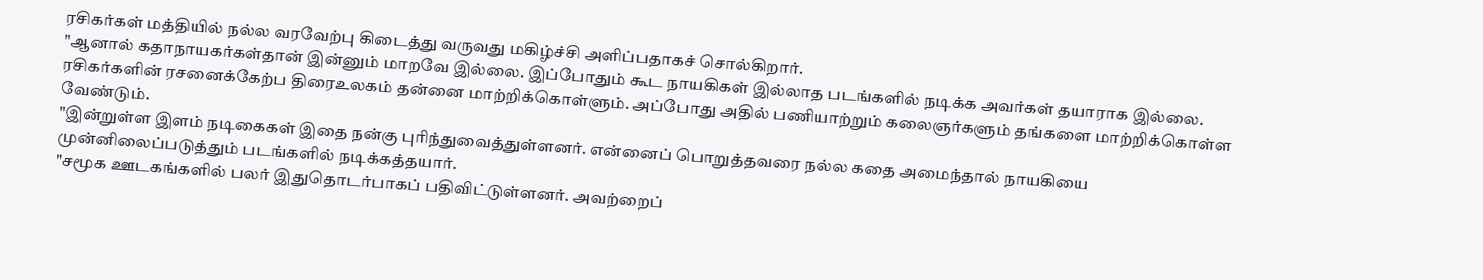ரசிகர்கள் மத்தியில் நல்ல வரவேற்பு கிடைத்து வருவது மகிழ்ச்சி அளிப்பதாகச் சொல்கிறார்.
"ஆனால் கதாநாயகர்கள்தான் இன்னும் மாறவே இல்லை. இப்போதும் கூட நாயகிகள் இல்லாத படங்களில் நடிக்க அவர்கள் தயாராக இல்லை. ரசிகர்களின் ரசனைக்கேற்ப திரைஉலகம் தன்னை மாற்றிக்கொள்ளும். அப்போது அதில் பணியாற்றும் கலைஞர்களும் தங்களை மாற்றிக்கொள்ள வேண்டும்.
"இன்றுள்ள இளம் நடிகைகள் இதை நன்கு புரிந்துவைத்துள்ளனர். என்னைப் பொறுத்தவரை நல்ல கதை அமைந்தால் நாயகியை முன்னிலைப்படுத்தும் படங்களில் நடிக்கத்தயார்.
"சமூக ஊடகங்களில் பலர் இதுதொடர்பாகப் பதிவிட்டுள்ளனர். அவற்றைப்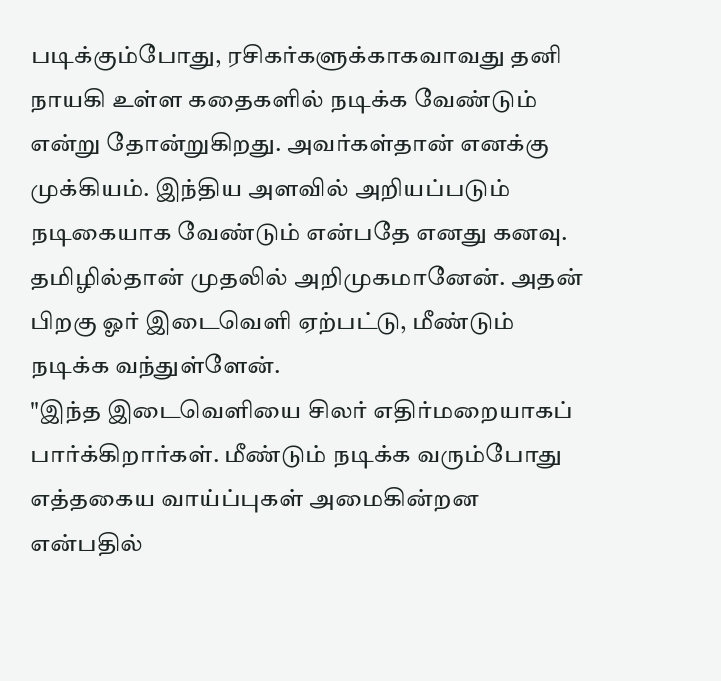படிக்கும்போது, ரசிகர்களுக்காகவாவது தனி நாயகி உள்ள கதைகளில் நடிக்க வேண்டும் என்று தோன்றுகிறது. அவர்கள்தான் எனக்கு முக்கியம். இந்திய அளவில் அறியப்படும் நடிகையாக வேண்டும் என்பதே எனது கனவு. தமிழில்தான் முதலில் அறிமுகமானேன். அதன் பிறகு ஓர் இடைவெளி ஏற்பட்டு, மீண்டும் நடிக்க வந்துள்ளேன்.
"இந்த இடைவெளியை சிலர் எதிர்மறையாகப் பார்க்கிறார்கள். மீண்டும் நடிக்க வரும்போது எத்தகைய வாய்ப்புகள் அமைகின்றன என்பதில்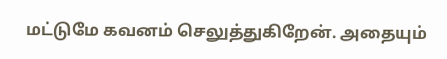மட்டுமே கவனம் செலுத்துகிறேன். அதையும்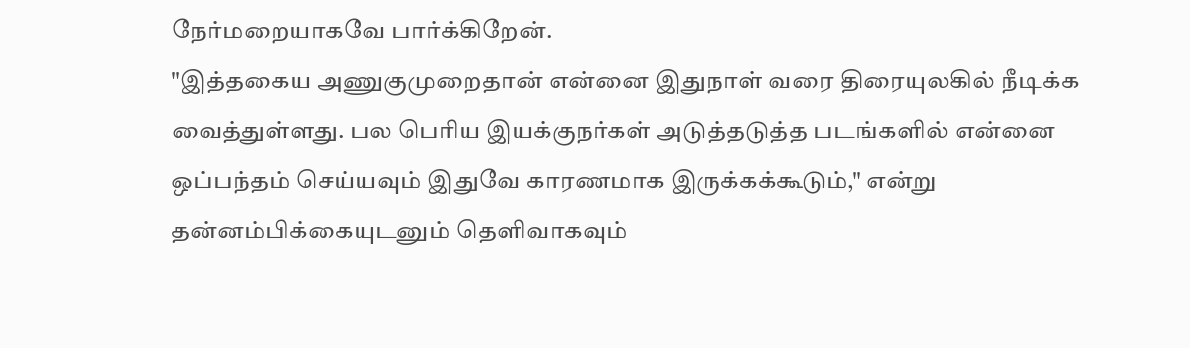நேர்மறையாகவே பார்க்கிறேன்.
"இத்தகைய அணுகுமுறைதான் என்னை இதுநாள் வரை திரையுலகில் நீடிக்க வைத்துள்ளது. பல பெரிய இயக்குநர்கள் அடுத்தடுத்த படங்களில் என்னை ஒப்பந்தம் செய்யவும் இதுவே காரணமாக இருக்கக்கூடும்," என்று தன்னம்பிக்கையுடனும் தெளிவாகவும்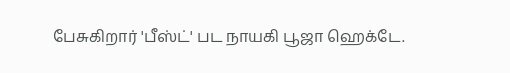பேசுகிறார் 'பீஸ்ட்' பட நாயகி பூஜா ஹெக்டே.